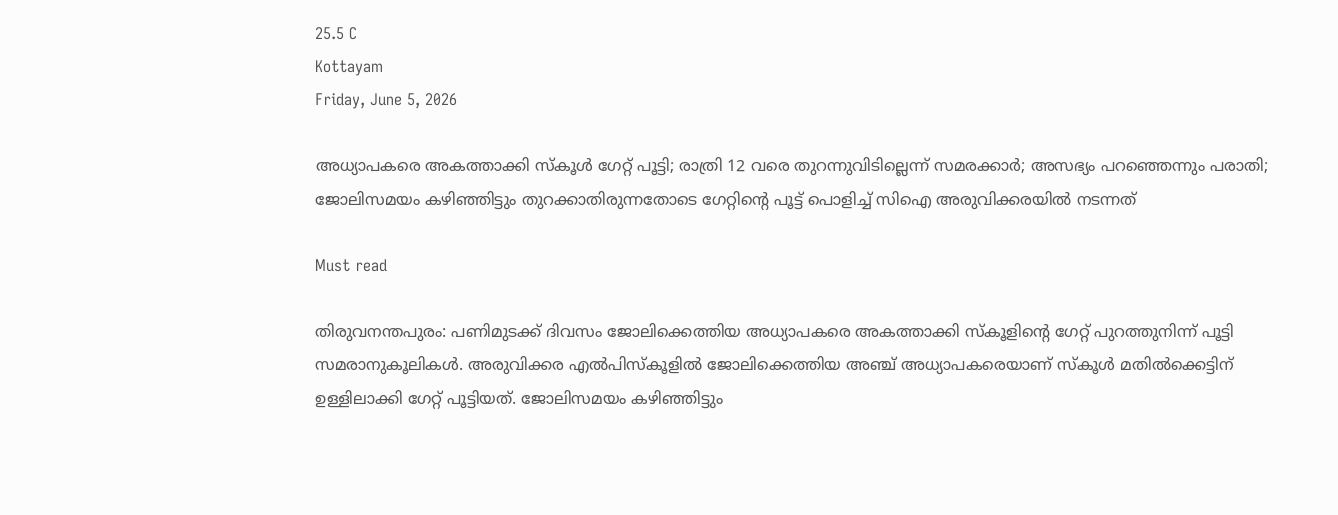25.5 C
Kottayam
Friday, June 5, 2026

അധ്യാപകരെ അകത്താക്കി സ്‌കൂള്‍ ഗേറ്റ് പൂട്ടി; രാത്രി 12 വരെ തുറന്നുവിടില്ലെന്ന് സമരക്കാര്‍; അസഭ്യം പറഞ്ഞെന്നും പരാതി; ജോലിസമയം കഴിഞ്ഞിട്ടും തുറക്കാതിരുന്നതോടെ ഗേറ്റിന്റെ പൂട്ട് പൊളിച്ച് സിഐ അരുവിക്കരയില്‍ നടന്നത്

Must read

തിരുവനന്തപുരം: പണിമുടക്ക് ദിവസം ജോലിക്കെത്തിയ അധ്യാപകരെ അകത്താക്കി സ്‌കൂളിന്റെ ഗേറ്റ് പുറത്തുനിന്ന് പൂട്ടി സമരാനുകൂലികള്‍. അരുവിക്കര എല്‍പിസ്‌കൂളില്‍ ജോലിക്കെത്തിയ അഞ്ച് അധ്യാപകരെയാണ് സ്‌കൂള്‍ മതില്‍ക്കെട്ടിന് ഉള്ളിലാക്കി ഗേറ്റ് പൂട്ടിയത്. ജോലിസമയം കഴിഞ്ഞിട്ടും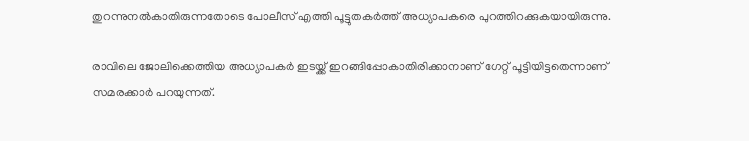തുറന്നുനല്‍കാതിരുന്നതോടെ പോലീസ് എത്തി പൂട്ടുതകര്‍ത്ത് അധ്യാപകരെ പുറത്തിറക്കുകയായിരുന്നു.

രാവിലെ ജോലിക്കെത്തിയ അധ്യാപകര്‍ ഇടയ്ക്ക് ഇറങ്ങിപ്പോകാതിരിക്കാനാണ് ഗേറ്റ് പൂട്ടിയിട്ടതെന്നാണ് സമരക്കാര്‍ പറയുന്നത്.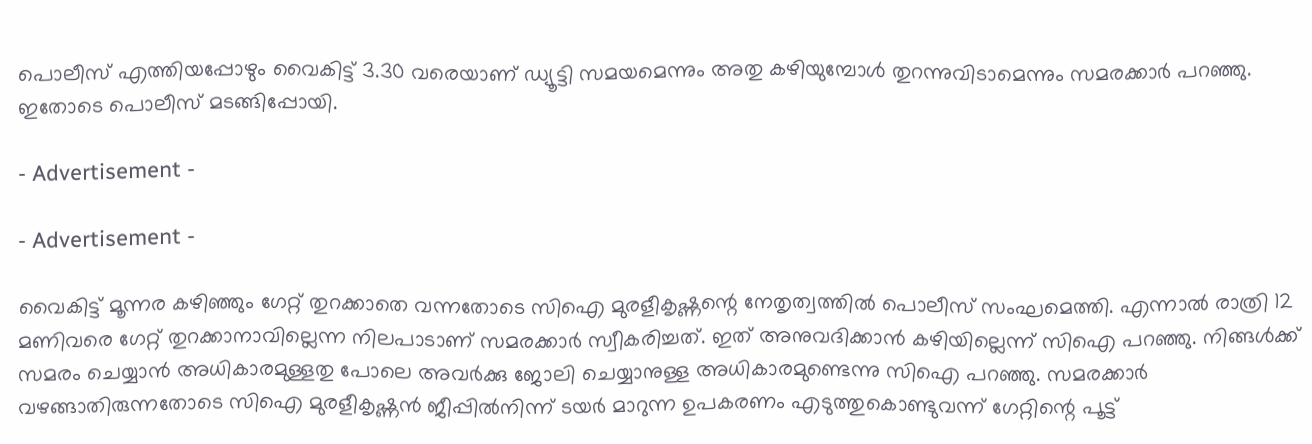പൊലീസ് എത്തിയപ്പോഴും വൈകിട്ട് 3.30 വരെയാണ് ഡ്യൂട്ടി സമയമെന്നും അതു കഴിയുമ്പോള്‍ തുറന്നുവിടാമെന്നും സമരക്കാര്‍ പറഞ്ഞു. ഇതോടെ പൊലീസ് മടങ്ങിപ്പോയി.

- Advertisement -

- Advertisement -

വൈകിട്ട് മൂന്നര കഴിഞ്ഞും ഗേറ്റ് തുറക്കാതെ വന്നതോടെ സിഐ മുരളീകൃഷ്ണന്റെ നേതൃത്വത്തില്‍ പൊലീസ് സംഘമെത്തി. എന്നാല്‍ രാത്രി 12 മണിവരെ ഗേറ്റ് തുറക്കാനാവില്ലെന്ന നിലപാടാണ് സമരക്കാര്‍ സ്വീകരിച്ചത്. ഇത് അനുവദിക്കാന്‍ കഴിയില്ലെന്ന് സിഐ പറഞ്ഞു. നിങ്ങള്‍ക്ക് സമരം ചെയ്യാന്‍ അധികാരമുള്ളതു പോലെ അവര്‍ക്കു ജോലി ചെയ്യാനുള്ള അധികാരമുണ്ടെന്നു സിഐ പറഞ്ഞു. സമരക്കാര്‍ വഴങ്ങാതിരുന്നതോടെ സിഐ മുരളീകൃഷ്ണന്‍ ജീപ്പില്‍നിന്ന് ടയര്‍ മാറുന്ന ഉപകരണം എടുത്തുകൊണ്ടുവന്ന് ഗേറ്റിന്റെ പൂട്ട്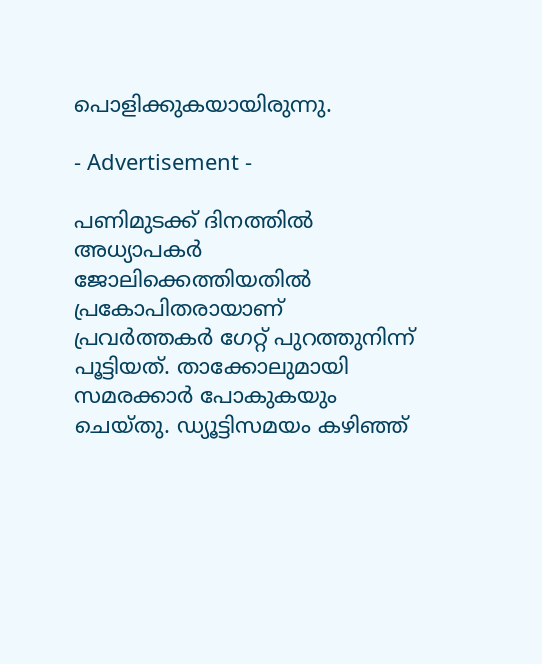പൊളിക്കുകയായിരുന്നു.

- Advertisement -

പണിമുടക്ക് ദിനത്തില്‍ അധ്യാപകര്‍ ജോലിക്കെത്തിയതില്‍ പ്രകോപിതരായാണ് പ്രവര്‍ത്തകര്‍ ഗേറ്റ് പുറത്തുനിന്ന് പൂട്ടിയത്. താക്കോലുമായി സമരക്കാര്‍ പോകുകയും ചെയ്തു. ഡ്യൂട്ടിസമയം കഴിഞ്ഞ്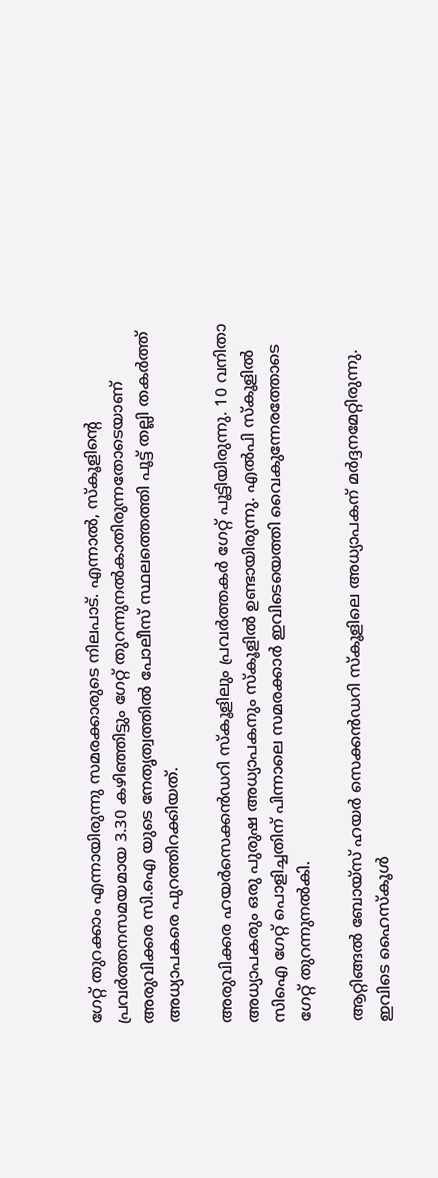ഗേറ്റ് തുറക്കാം എന്നായിരുന്നു സമരക്കാരുടെ നിലപാട്. എന്നാല്‍, സ്‌കൂളിന്റെ പ്രവര്‍ത്തനസമയമായ 3.30 കഴിഞ്ഞിട്ടും ഗേറ്റ് തുറന്നുനല്‍കാതിരുന്നതോടെയാണ് അരുവിക്കര സി.ഐ യുടെ നേതൃത്വത്തില്‍ പോലീസ് സ്ഥലത്തെത്തി പൂട്ട് തല്ലി തകര്‍ത്ത് അധ്യാപകരെ പുറത്തിറക്കിയത്.

അരുവിക്കര ഹയര്‍സെക്കന്‍ഡറി സ്‌കൂളിലും പ്രവര്‍ത്തകര്‍ ഗേറ്റ് പൂട്ടിയിരുന്നു. 10 വനിതാ അധ്യാപകരും ഒരു പുരുഷ അധ്യാപകനും സ്‌കൂളില്‍ ഉണ്ടായിരുന്നു. എല്‍പി സ്‌കൂളില്‍ സിഐ ഗേറ്റ് പൊളിച്ചതിന് പിന്നാലെ സമരക്കാര്‍ ഇവിടെയെത്തി വൈകുന്നേരത്തോടെ ഗേറ്റ് തുറന്നുനല്‍കി.

ആറ്റിങ്ങല്‍ ബോയ്സ് ഹയര്‍ സെക്കന്‍ഡറി സ്‌കൂളിലെ അധ്യാപകന് മര്‍ദ്ദനമേറ്റിരുന്നു. ഇവിടെ ഹൈസ്‌കൂള്‍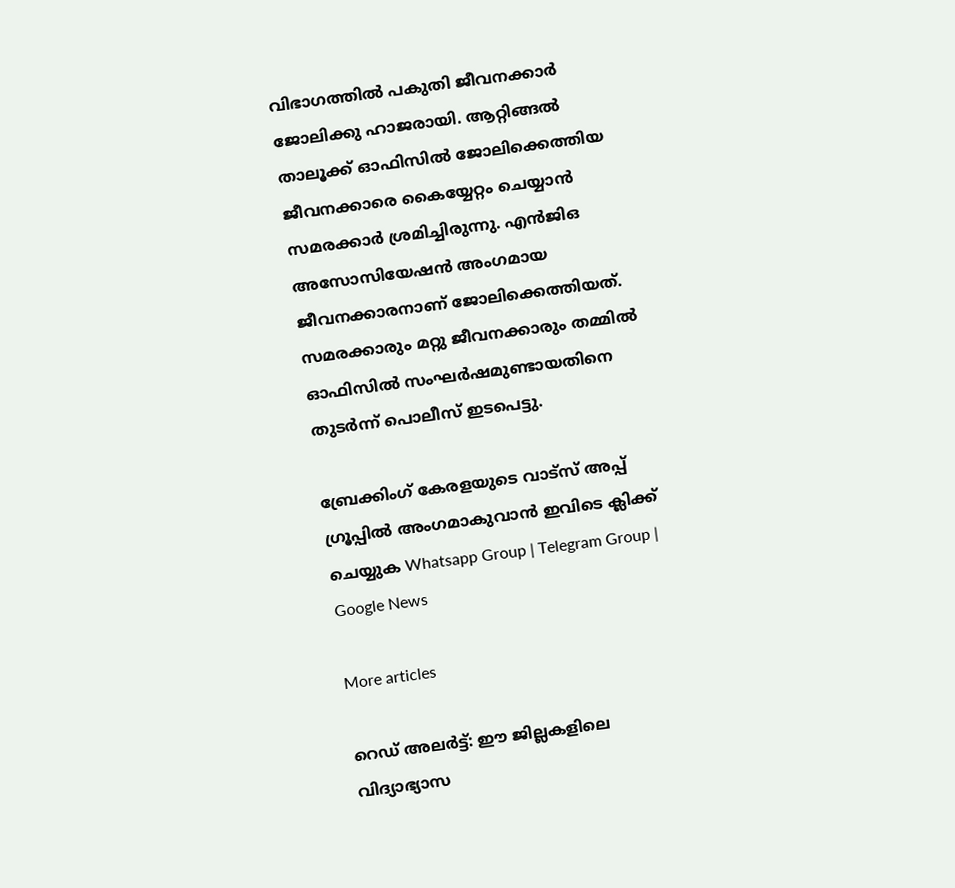വിഭാഗത്തില്‍ പകുതി ജീവനക്കാര്‍ ജോലിക്കു ഹാജരായി. ആറ്റിങ്ങല്‍ താലൂക്ക് ഓഫിസില്‍ ജോലിക്കെത്തിയ ജീവനക്കാരെ കൈയ്യേറ്റം ചെയ്യാന്‍ സമരക്കാര്‍ ശ്രമിച്ചിരുന്നു. എന്‍ജിഒ അസോസിയേഷന്‍ അംഗമായ ജീവനക്കാരനാണ് ജോലിക്കെത്തിയത്. സമരക്കാരും മറ്റു ജീവനക്കാരും തമ്മില്‍ ഓഫിസില്‍ സംഘര്‍ഷമുണ്ടായതിനെ തുടര്‍ന്ന് പൊലീസ് ഇടപെട്ടു.

ബ്രേക്കിംഗ് കേരളയുടെ വാട്സ് അപ്പ് ഗ്രൂപ്പിൽ അംഗമാകുവാൻ ഇവിടെ ക്ലിക്ക് ചെയ്യുക Whatsapp Group | Telegram Group | Google News

More articles

റെഡ് അലർട്ട്: ഈ ജില്ലകളിലെ വിദ്യാഭ്യാസ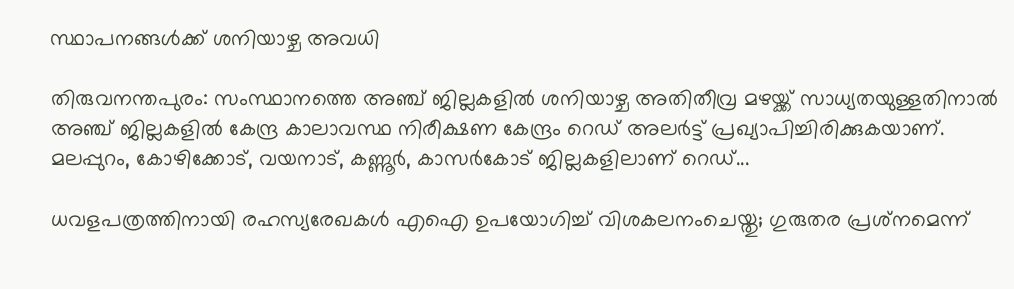സ്ഥാപനങ്ങൾക്ക് ശനിയാഴ്ച അവധി

തിരുവനന്തപുരം: സംസ്ഥാനത്തെ അഞ്ച് ജില്ലകളിൽ ശനിയാഴ്ച അതിതീവ്ര മഴയ്ക്ക് സാധ്യതയുള്ളതിനാൽ അഞ്ച് ജില്ലകളിൽ കേന്ദ്ര കാലാവസ്ഥ നിരീക്ഷണ കേന്ദ്രം റെഡ് അലർട്ട് പ്രഖ്യാപിച്ചിരിക്കുകയാണ്. മലപ്പുറം, കോഴിക്കോട്, വയനാട്, കണ്ണൂർ, കാസർകോട് ജില്ലകളിലാണ് റെഡ്...

ധവളപത്രത്തിനായി രഹസ്യരേഖകൾ എഐ ഉപയോഗിച്ച് വിശകലനംചെയ്തു; ഗുരുതര പ്രശ്‌നമെന്ന്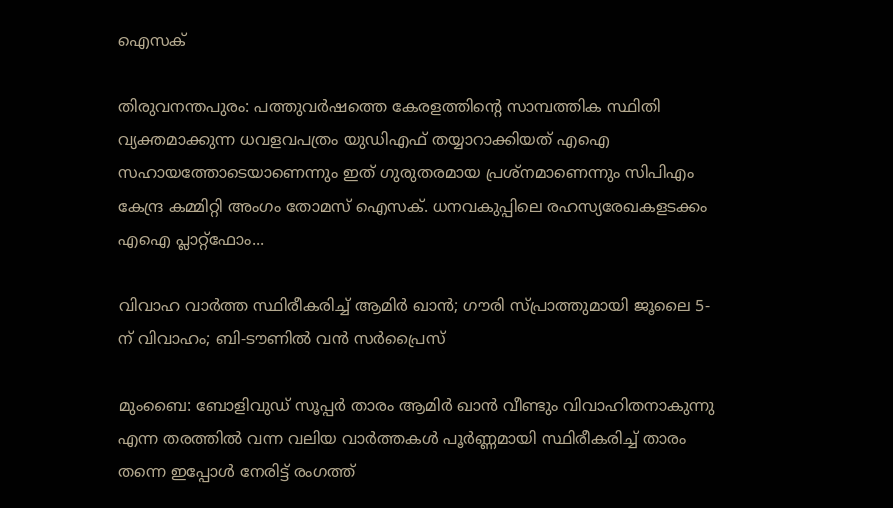ഐസക്

തിരുവനന്തപുരം: പത്തുവർഷത്തെ കേരളത്തിന്റെ സാമ്പത്തിക സ്ഥിതി വ്യക്തമാക്കുന്ന ധവളവപത്രം യുഡിഎഫ് തയ്യാറാക്കിയത് എഐ സഹായത്തോടെയാണെന്നും ഇത് ഗുരുതരമായ പ്രശ്‌നമാണെന്നും സിപിഎം കേന്ദ്ര കമ്മിറ്റി അംഗം തോമസ് ഐസക്. ധനവകുപ്പിലെ രഹസ്യരേഖകളടക്കം എഐ പ്ലാറ്റ്‌ഫോം...

വിവാഹ വാർത്ത സ്ഥിരീകരിച്ച് ആമിർ ഖാൻ; ഗൗരി സ്പ്രാത്തുമായി ജൂലൈ 5-ന് വിവാഹം; ബി-ടൗണിൽ വൻ സർപ്രൈസ്

മുംബൈ: ബോളിവുഡ് സൂപ്പർ താരം ആമിർ ഖാൻ വീണ്ടും വിവാഹിതനാകുന്നു എന്ന തരത്തിൽ വന്ന വലിയ വാർത്തകൾ പൂർണ്ണമായി സ്ഥിരീകരിച്ച് താരം തന്നെ ഇപ്പോൾ നേരിട്ട് രംഗത്ത്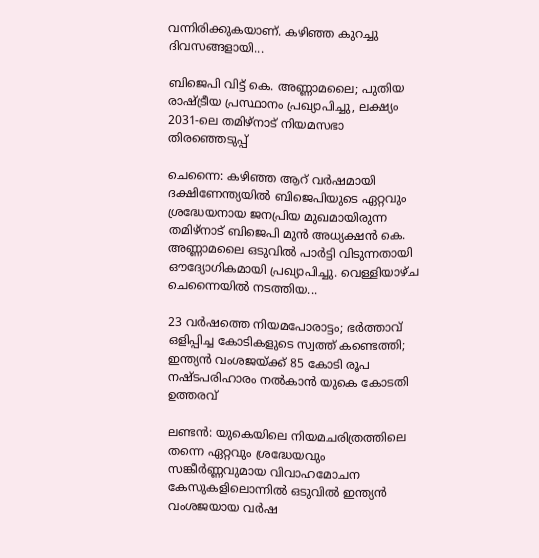വന്നിരിക്കുകയാണ്. കഴിഞ്ഞ കുറച്ചു ദിവസങ്ങളായി...

ബിജെപി വിട്ട് കെ. അണ്ണാമലൈ; പുതിയ രാഷ്ട്രീയ പ്രസ്ഥാനം പ്രഖ്യാപിച്ചു, ലക്ഷ്യം 2031-ലെ തമിഴ്‌നാട് നിയമസഭാ തിരഞ്ഞെടുപ്പ്

ചെന്നൈ: കഴിഞ്ഞ ആറ് വർഷമായി ദക്ഷിണേന്ത്യയിൽ ബിജെപിയുടെ ഏറ്റവും ശ്രദ്ധേയനായ ജനപ്രിയ മുഖമായിരുന്ന തമിഴ്‌നാട് ബിജെപി മുൻ അധ്യക്ഷൻ കെ. അണ്ണാമലൈ ഒടുവിൽ പാർട്ടി വിടുന്നതായി ഔദ്യോഗികമായി പ്രഖ്യാപിച്ചു. വെള്ളിയാഴ്ച ചെന്നൈയിൽ നടത്തിയ...

23 വർഷത്തെ നിയമപോരാട്ടം; ഭർത്താവ് ഒളിപ്പിച്ച കോടികളുടെ സ്വത്ത് കണ്ടെത്തി; ഇന്ത്യൻ വംശജയ്ക്ക് 85 കോടി രൂപ നഷ്ടപരിഹാരം നൽകാൻ യുകെ കോടതി ഉത്തരവ്

ലണ്ടൻ: യുകെയിലെ നിയമചരിത്രത്തിലെ തന്നെ ഏറ്റവും ശ്രദ്ധേയവും സങ്കീർണ്ണവുമായ വിവാഹമോചന കേസുകളിലൊന്നിൽ ഒടുവിൽ ഇന്ത്യൻ വംശജയായ വർഷ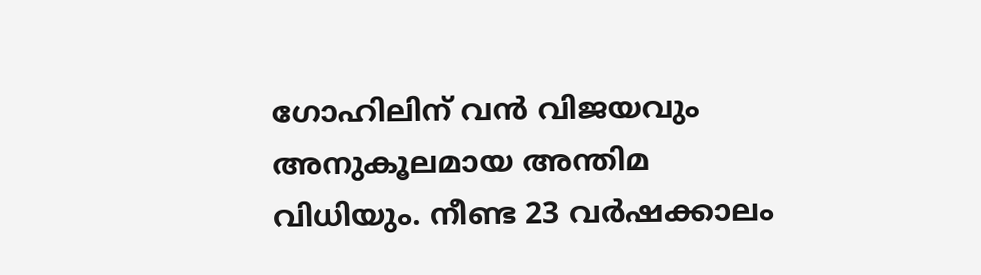ഗോഹിലിന് വൻ വിജയവും അനുകൂലമായ അന്തിമ വിധിയും. നീണ്ട 23 വർഷക്കാലം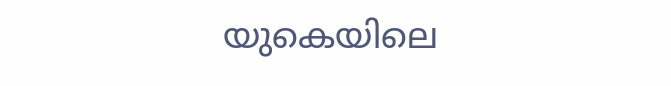യുകെയിലെ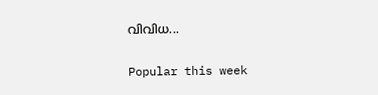വിവിധ...

Popular this week